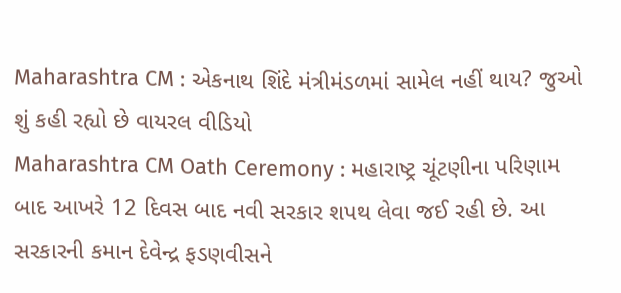Maharashtra CM : એકનાથ શિંદે મંત્રીમંડળમાં સામેલ નહીં થાય? જુઓ શું કહી રહ્યો છે વાયરલ વીડિયો
Maharashtra CM Oath Ceremony : મહારાષ્ટ્ર ચૂંટણીના પરિણામ બાદ આખરે 12 દિવસ બાદ નવી સરકાર શપથ લેવા જઈ રહી છે. આ સરકારની કમાન દેવેન્દ્ર ફડણવીસને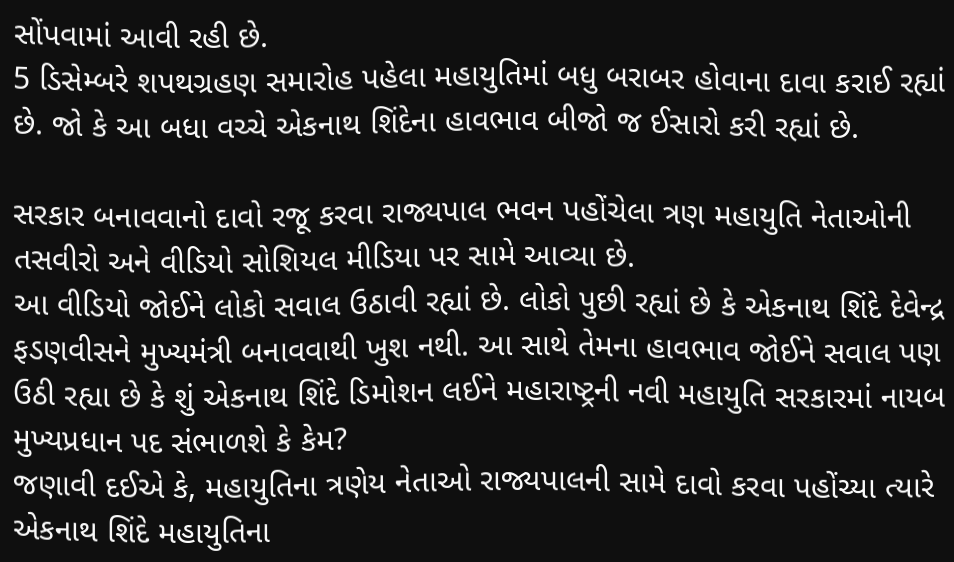સોંપવામાં આવી રહી છે.
5 ડિસેમ્બરે શપથગ્રહણ સમારોહ પહેલા મહાયુતિમાં બધુ બરાબર હોવાના દાવા કરાઈ રહ્યાં છે. જો કે આ બધા વચ્ચે એકનાથ શિંદેના હાવભાવ બીજો જ ઈસારો કરી રહ્યાં છે.

સરકાર બનાવવાનો દાવો રજૂ કરવા રાજ્યપાલ ભવન પહોંચેલા ત્રણ મહાયુતિ નેતાઓની તસવીરો અને વીડિયો સોશિયલ મીડિયા પર સામે આવ્યા છે.
આ વીડિયો જોઈને લોકો સવાલ ઉઠાવી રહ્યાં છે. લોકો પુછી રહ્યાં છે કે એકનાથ શિંદે દેવેન્દ્ર ફડણવીસને મુખ્યમંત્રી બનાવવાથી ખુશ નથી. આ સાથે તેમના હાવભાવ જોઈને સવાલ પણ ઉઠી રહ્યા છે કે શું એકનાથ શિંદે ડિમોશન લઈને મહારાષ્ટ્રની નવી મહાયુતિ સરકારમાં નાયબ મુખ્યપ્રધાન પદ સંભાળશે કે કેમ?
જણાવી દઈએ કે, મહાયુતિના ત્રણેય નેતાઓ રાજ્યપાલની સામે દાવો કરવા પહોંચ્યા ત્યારે એકનાથ શિંદે મહાયુતિના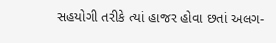સહયોગી તરીકે ત્યાં હાજર હોવા છતાં અલગ-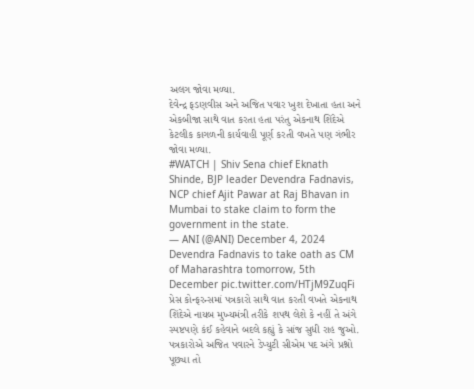અલગ જોવા મળ્યા.
દેવેન્દ્ર ફડણવીસ અને અજિત પવાર ખુશ દેખાતા હતા અને એકબીજા સાથે વાત કરતા હતા પરંતુ એકનાથ શિંદેએ કેટલીક કાગળની કાર્યવાહી પૂર્ણ કરતી વખતે પણ ગંભીર જોવા મળ્યા.
#WATCH | Shiv Sena chief Eknath Shinde, BJP leader Devendra Fadnavis, NCP chief Ajit Pawar at Raj Bhavan in Mumbai to stake claim to form the government in the state.
— ANI (@ANI) December 4, 2024
Devendra Fadnavis to take oath as CM of Maharashtra tomorrow, 5th December pic.twitter.com/HTjM9ZuqFi
પ્રેસ કોન્ફરન્સમાં પત્રકારો સાથે વાત કરતી વખતે એકનાથ શિંદેએ નાયબ મુખ્યમંત્રી તરીકે શપથ લેશે કે નહીં તે અંગે સ્પષ્ટપણે કંઈ કહેવાને બદલે કહ્યું કે સાંજ સુધી રાહ જુઓ.
પત્રકારોએ અજિત પવારને ડેપ્યુટી સીએમ પદ અંગે પ્રશ્નો પૂછ્યા તો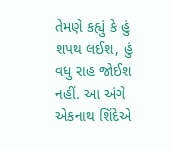તેમણે કહ્યું કે હું શપથ લઈશ, હું વધુ રાહ જોઈશ નહીં. આ અંગે એકનાથ શિંદેએ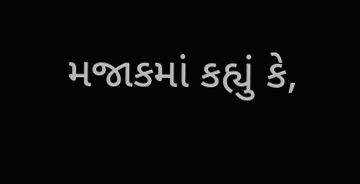મજાકમાં કહ્યું કે,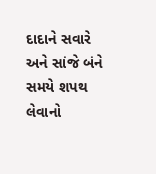દાદાને સવારે અને સાંજે બંને સમયે શપથ લેવાનો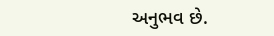અનુભવ છે.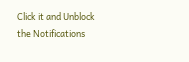Click it and Unblock the Notifications